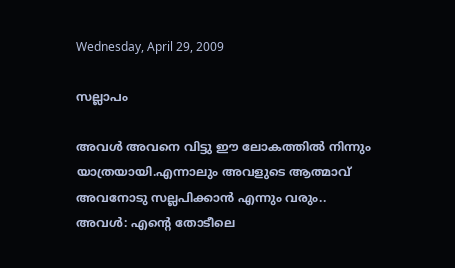Wednesday, April 29, 2009

സല്ലാപം

അവള്‍ അവനെ വിട്ടു ഈ ലോകത്തില്‍ നിന്നും യാത്രയായി.എന്നാലും അവളുടെ ആത്മാവ് അവനോടു സല്ലപിക്കാന്‍ എന്നും വരും..
അവള്‍: എന്‍റെ തോടീലെ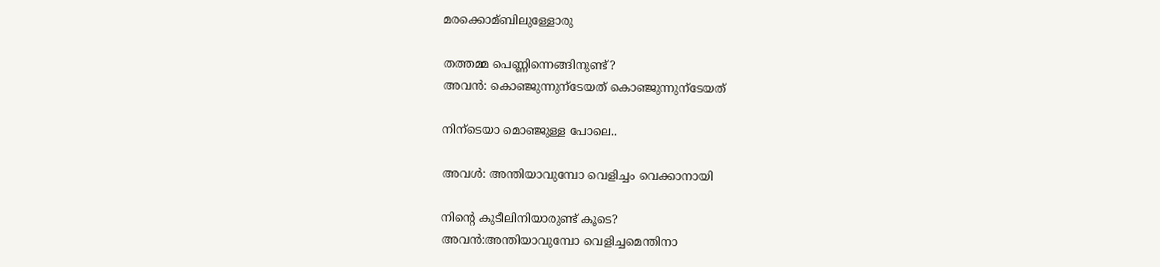മരക്കൊമ്ബിലുള്ളോരു

തത്തമ്മ പെണ്ണിന്നെങ്ങിനുണ്ട്?
അവന്‍: കൊഞ്ജുന്നുന്ടേയത് കൊഞ്ജുന്നുന്ടേയത്

നിന്ടെയാ മൊഞ്ജുള്ള പോലെ..

അവള്‍: അന്തിയാവുമ്പോ വെളിച്ചം വെക്കാനായി

നിന്‍റെ കുടീലിനിയാരുണ്ട് കൂടെ?
അവന്‍:അന്തിയാവുമ്പോ വെളിച്ചമെന്തിനാ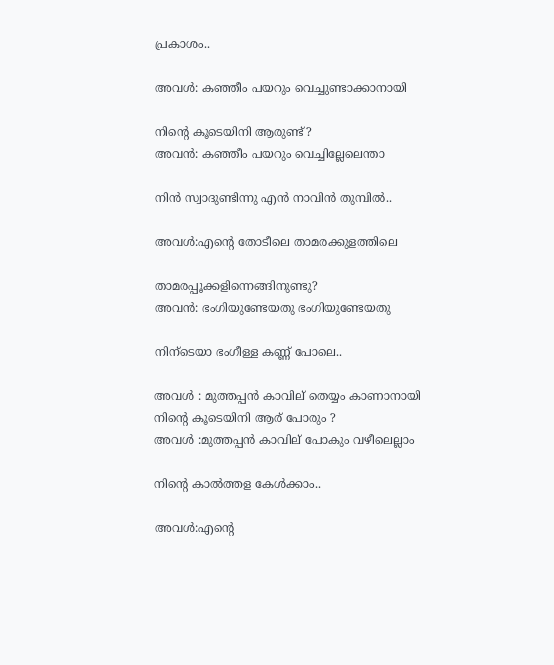പ്രകാശം..

അവള്‍: കഞ്ഞീം പയറും വെച്ചുണ്ടാക്കാനായി

നിന്‍റെ കൂടെയിനി ആരുണ്ട്‌?
അവന്‍: കഞ്ഞീം പയറും വെച്ചില്ലേലെന്താ

നിന്‍ സ്വാദുണ്ടിന്നു എന്‍ നാവിന്‍ തുമ്പില്‍..

അവള്‍:എന്‍റെ തോടീലെ താമരക്കുളത്തിലെ

താമരപ്പൂക്കളിന്നെങ്ങിനുണ്ടു?
അവന്‍: ഭംഗിയുണ്ടേയതു ഭംഗിയുണ്ടേയതു

നിന്ടെയാ ഭംഗീള്ള കണ്ണ് പോലെ..

അവള്‍ : മുത്തപ്പന്‍ കാവില് തെയ്യം കാണാനായി
നിന്‍റെ കൂടെയിനി ആര് പോരും ?
അവള്‍ :മുത്തപ്പന്‍ കാവില് പോകും വഴീലെല്ലാം

നിന്‍റെ കാല്‍ത്തള കേള്‍ക്കാം..

അവള്‍:എന്‍റെ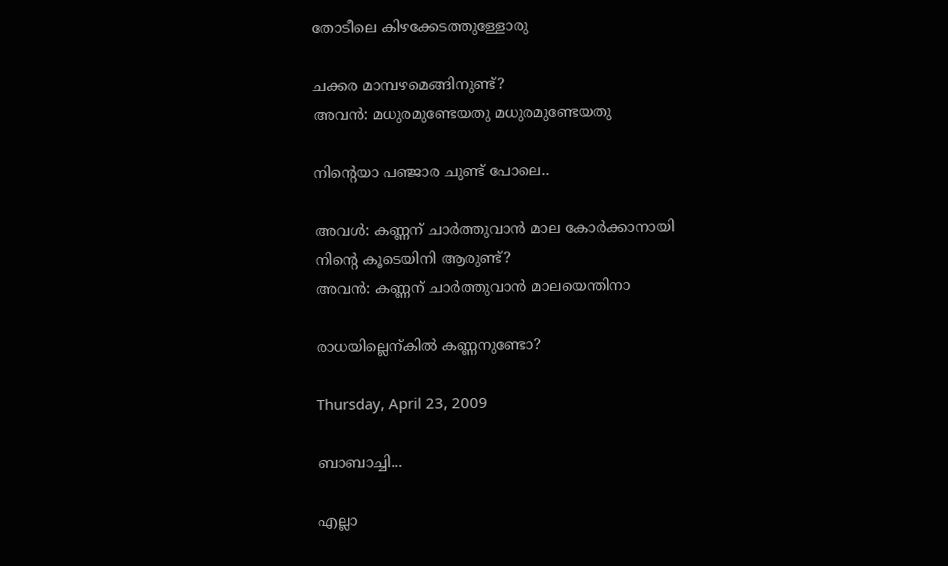തോടീലെ കിഴക്കേടത്തുള്ളോരു

ചക്കര മാമ്പഴമെങ്ങിനുണ്ട്?
അവന്‍: മധുരമുണ്ടേയതു മധുരമുണ്ടേയതു

നിന്‍റെയാ പഞ്ജാര ചുണ്ട് പോലെ..

അവള്‍: കണ്ണന് ചാര്‍ത്തുവാന്‍ മാല കോര്‍ക്കാനായി
നിന്‍റെ കൂടെയിനി ആരുണ്ട്‌?
അവന്‍: കണ്ണന് ചാര്‍ത്തുവാന്‍ മാലയെന്തിനാ

രാധയില്ലെന്കില്‍ കണ്ണനുണ്ടോ?

Thursday, April 23, 2009

ബാബാച്ചി...

എല്ലാ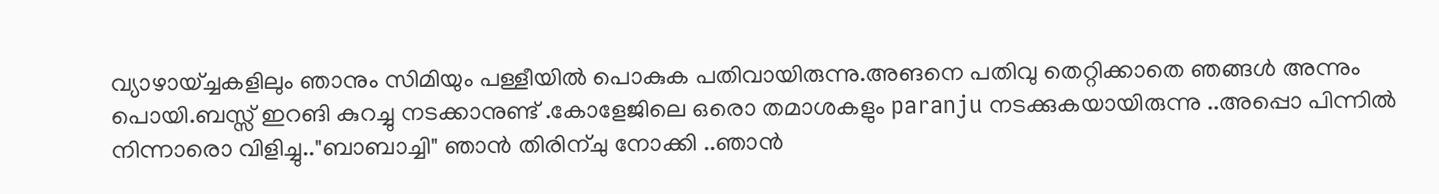വ്യാഴായ്ച്ചകളിലും ഞാനും സിമിയും പള്ളീയില്‍ പൊകുക പതിവായിരുന്നു.അങനെ പതിവു തെറ്റിക്കാതെ ഞങ്ങള്‍ അന്നും പൊയി.ബസ്സ് ഇറങി കുറച്ചു നടക്കാനുണ്ട് .കോളേജിലെ ഒരൊ തമാശകളും paranju നടക്കുകയായിരുന്നു ..അപ്പൊ പിന്നില്‍ നിന്നാരൊ വിളിച്ചു.."ബാബാച്ചി" ഞാന്‍ തിരിന്ചു നോക്കി ..ഞാന്‍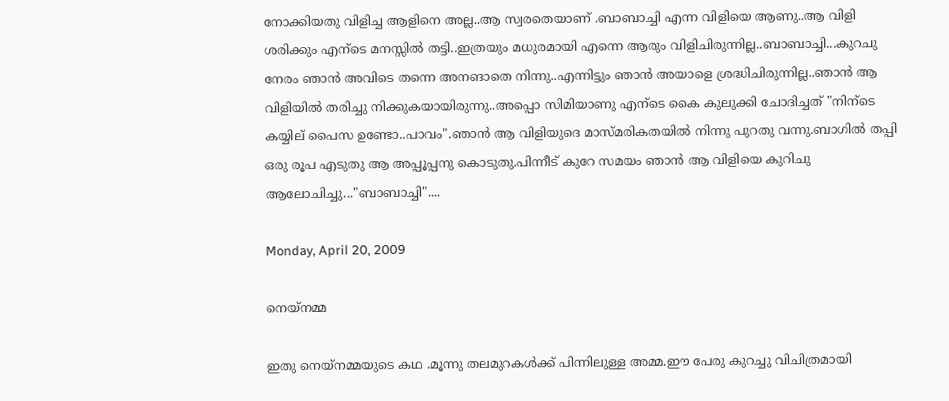നോക്കിയതു വിളിച്ച ആളിനെ അല്ല..ആ സ്വരതെയാണ് .ബാബാച്ചി എന്ന വിളിയെ ആണു..ആ വിളി ശരിക്കും എന്ടെ മനസ്സില്‍ തട്ടി..ഇത്രയും മധുരമായി എന്നെ ആരും വിളിചിരുന്നില്ല..ബാബാച്ചി...കുറചു നേരം ഞാന്‍ അവിടെ തന്നെ അനങാതെ നിന്നു..എന്നിട്ടും ഞാന്‍ അയാളെ ശ്രദ്ധിചിരുന്നില്ല..ഞാന്‍ ആ വിളിയില്‍ തരിച്ചു നിക്കുകയായിരുന്നു..അപ്പൊ സിമിയാണു എന്ടെ കൈ കുലുക്കി ചോദിച്ചത് "നിന്ടെ കയ്യില് പൈസ ഉണ്ടോ..പാവം".ഞാന്‍ ആ വിളിയുദെ മാസ്മരികതയില്‍ നിന്നു പുറതു വന്നു.ബാഗില്‍ തപ്പി ഒരു രൂപ എടുതു ആ അപ്പൂപ്പനു കൊടുതു.പിന്നീട് കുറേ സമയം ഞാന്‍ ആ വിളിയെ കുറിചു ആലോചിച്ചു..."ബാബാച്ചി"....

Monday, April 20, 2009

നെയ്നമ്മ

ഇതു നെയ്നമ്മയുടെ കഥ .മൂന്നു തലമുറകള്‍ക്ക് പിന്നിലുള്ള അമ്മ.ഈ പേരു കുറച്ചു വിചിത്രമായി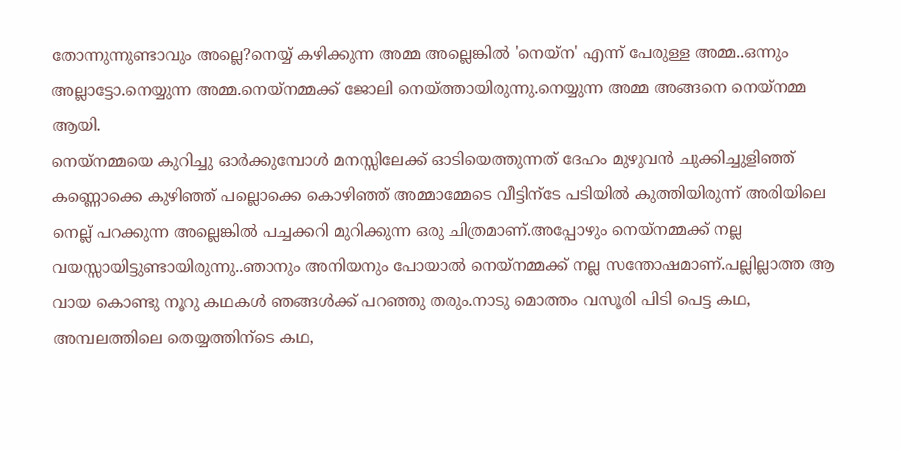തോന്നുന്നുണ്ടാവും അല്ലെ?നെയ്യ് കഴിക്കുന്ന അമ്മ അല്ലെങ്കില്‍ 'നെയ്ന' എന്ന് പേരുള്ള അമ്മ..ഒന്നും അല്ലാട്ടോ.നെയ്യുന്ന അമ്മ.നെയ്നമ്മക്ക് ജോലി നെയ്ത്തായിരുന്നു.നെയ്യുന്ന അമ്മ അങ്ങനെ നെയ്നമ്മ ആയി.
നെയ്നമ്മയെ കുറിച്ചു ഓര്‍ക്കുമ്പോള്‍ മനസ്സിലേക്ക് ഓടിയെത്തുന്നത് ദേഹം മുഴുവന്‍ ചുക്കിച്ചുളിഞ്ഞ് കണ്ണൊക്കെ കുഴിഞ്ഞ് പല്ലൊക്കെ കൊഴിഞ്ഞ് അമ്മാമ്മേടെ വീട്ടിന്ടേ പടിയില്‍ കുത്തിയിരുന്ന് അരിയിലെ നെല്ല് പറക്കുന്ന അല്ലെങ്കില്‍ പച്ചക്കറി മുറിക്കുന്ന ഒരു ചിത്രമാണ്.അപ്പോഴും നെയ്നമ്മക്ക് നല്ല വയസ്സായിട്ടുണ്ടായിരുന്നു..ഞാനും അനിയനും പോയാല്‍ നെയ്നമ്മക്ക് നല്ല സന്തോഷമാണ്.പല്ലില്ലാത്ത ആ വായ കൊണ്ടു നൂറു കഥകള്‍ ഞങ്ങള്‍ക്ക് പറഞ്ഞു തരും.നാടു മൊത്തം വസൂരി പിടി പെട്ട കഥ, അമ്പലത്തിലെ തെയ്യത്തിന്ടെ കഥ,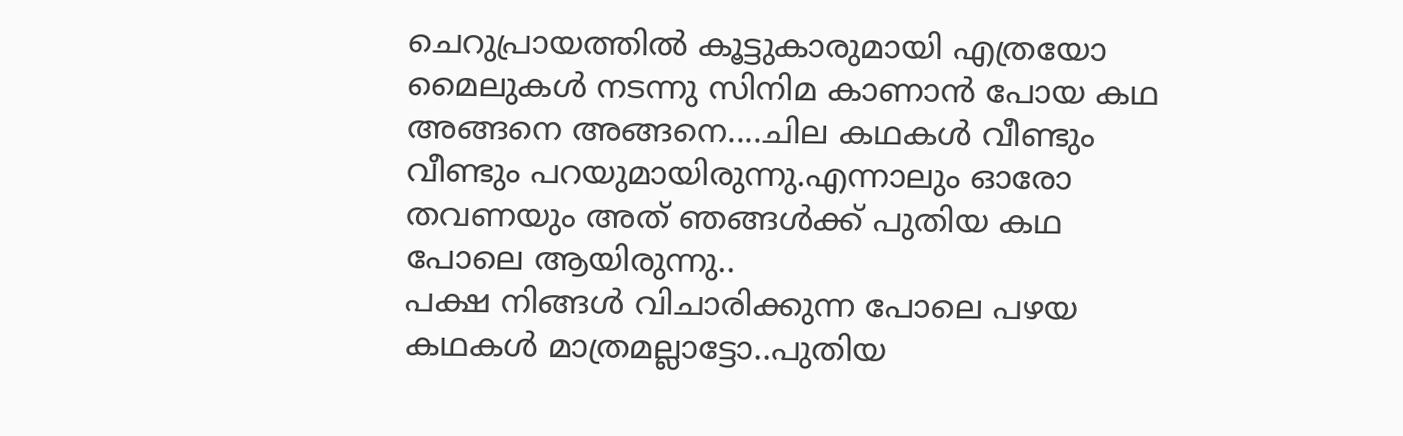ചെറുപ്രായത്തില്‍ കൂട്ടുകാരുമായി എത്രയോ മൈലുകള്‍ നടന്നു സിനിമ കാണാന്‍ പോയ കഥ അങ്ങനെ അങ്ങനെ....ചില കഥകള്‍ വീണ്ടും വീണ്ടും പറയുമായിരുന്നു.എന്നാലും ഓരോ തവണയും അത് ഞങ്ങള്‍ക്ക്‌ പുതിയ കഥ പോലെ ആയിരുന്നു..
പക്ഷ നിങ്ങള്‍ വിചാരിക്കുന്ന പോലെ പഴയ കഥകള്‍ മാത്രമല്ലാട്ടോ..പുതിയ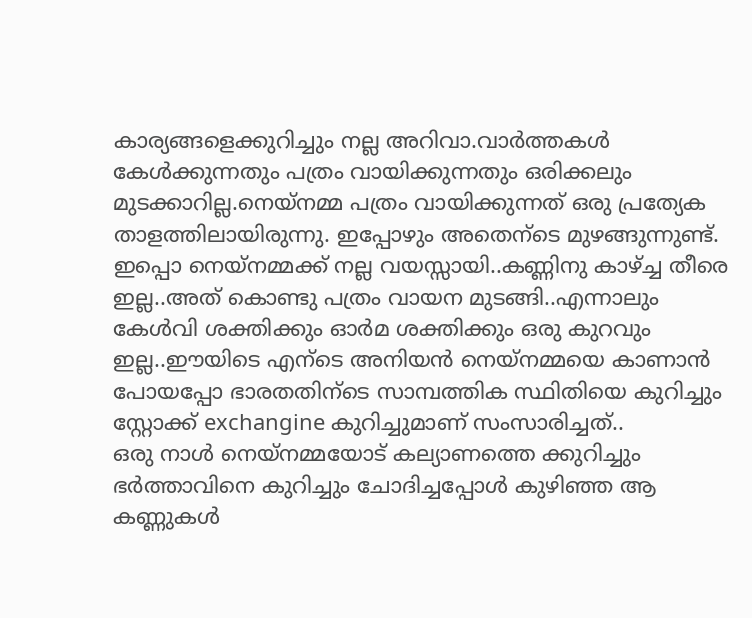കാര്യങ്ങളെക്കുറിച്ചും നല്ല അറിവാ.വാര്‍ത്തകള്‍ കേള്‍ക്കുന്നതും പത്രം വായിക്കുന്നതും ഒരിക്കലും മുടക്കാറില്ല.നെയ്നമ്മ പത്രം വായിക്കുന്നത് ഒരു പ്രത്യേക താളത്തിലായിരുന്നു. ഇപ്പോഴും അതെന്ടെ മുഴങ്ങുന്നുണ്ട്.
ഇപ്പൊ നെയ്നമ്മക്ക് നല്ല വയസ്സായി..കണ്ണിനു കാഴ്ച്ച തീരെ ഇല്ല..അത് കൊണ്ടു പത്രം വായന മുടങ്ങി..എന്നാലും കേള്‍വി ശക്തിക്കും ഓര്‍മ ശക്തിക്കും ഒരു കുറവും ഇല്ല..ഈയിടെ എന്ടെ അനിയന്‍ നെയ്നമ്മയെ കാണാന്‍ പോയപ്പോ ഭാരതതിന്ടെ സാമ്പത്തിക സ്ഥിതിയെ കുറിച്ചും സ്റ്റോക്ക് exchangine കുറിച്ചുമാണ് സംസാരിച്ചത്‌..
ഒരു നാള്‍ നെയ്നമ്മയോട് കല്യാണത്തെ ക്കുറിച്ചും ഭര്‍ത്താവിനെ കുറിച്ചും ചോദിച്ചപ്പോള്‍ കുഴിഞ്ഞ ആ കണ്ണുകള്‍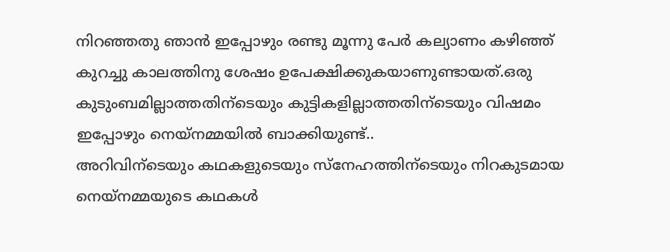നിറഞ്ഞതു ഞാന്‍ ഇപ്പോഴും രണ്ടു മൂന്നു പേര്‍ കല്യാണം കഴിഞ്ഞ് കുറച്ചു കാലത്തിനു ശേഷം ഉപേക്ഷിക്കുകയാണുണ്ടായത്.ഒരു കുടുംബമില്ലാത്തതിന്ടെയും കുട്ടികളില്ലാത്തതിന്ടെയും വിഷമം ഇപ്പോഴും നെയ്നമ്മയില്‍ ബാക്കിയുണ്ട്..
അറിവിന്ടെയും കഥകളുടെയും സ്നേഹത്തിന്ടെയും നിറകുടമായ നെയ്നമ്മയുടെ കഥകള്‍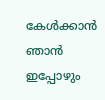കേള്‍ക്കാന്‍ ഞാന്‍ ഇപ്പോഴും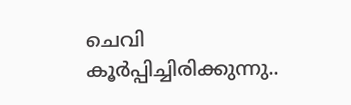ചെവി കൂര്‍പ്പിച്ചിരിക്കുന്നു..